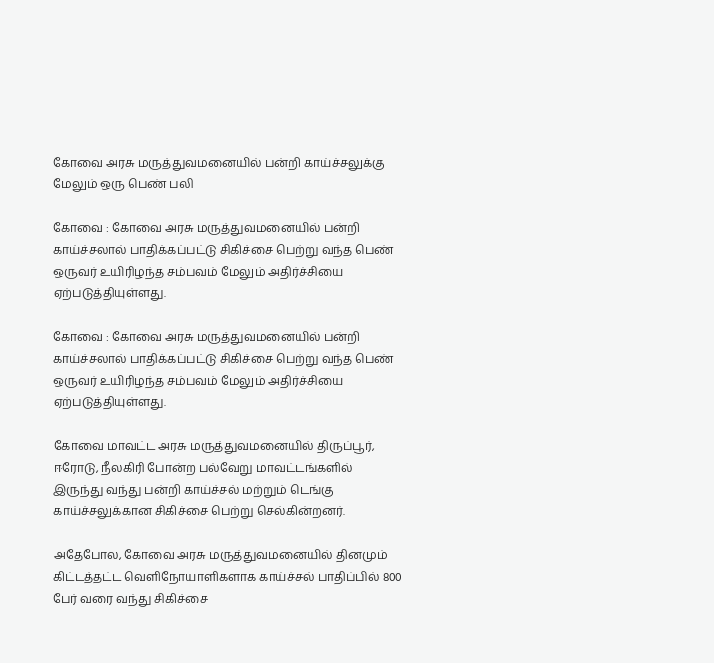கோவை அரசு மருத்துவமனையில் பன்றி காய்ச்சலுக்கு மேலும் ஒரு பெண் பலி

கோவை : கோவை அரசு மருத்துவமனையில் பன்றி காய்ச்சலால் பாதிக்கப்பட்டு சிகிச்சை பெற்று வந்த பெண் ஒருவர் உயிரிழந்த சம்பவம் மேலும் அதிர்ச்சியை ஏற்படுத்தியுள்ளது.

கோவை : கோவை அரசு மருத்துவமனையில் பன்றி காய்ச்சலால் பாதிக்கப்பட்டு சிகிச்சை பெற்று வந்த பெண் ஒருவர் உயிரிழந்த சம்பவம் மேலும் அதிர்ச்சியை ஏற்படுத்தியுள்ளது.

கோவை மாவட்ட அரசு மருத்துவமனையில் திருப்பூர், ஈரோடு, நீலகிரி போன்ற பல்வேறு மாவட்டங்களில் இருந்து வந்து பன்றி காய்ச்சல் மற்றும் டெங்கு காய்ச்சலுக்கான சிகிச்சை பெற்று செல்கின்றனர்.

அதேபோல, கோவை அரசு மருத்துவமனையில் தினமும் கிட்டத்தட்ட வெளிநோயாளிகளாக காய்ச்சல் பாதிப்பில் 800 பேர் வரை வந்து சிகிச்சை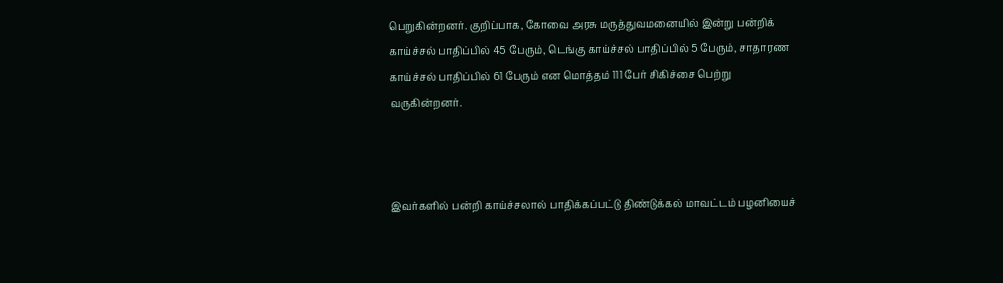பெறுகின்றனர். குறிப்பாக, கோவை அரசு மருத்துவமனையில் இன்று பன்றிக் காய்ச்சல் பாதிப்பில் 45 பேரும், டெங்கு காய்ச்சல் பாதிப்பில் 5 பேரும், சாதாரண காய்ச்சல் பாதிப்பில் 61 பேரும் என மொத்தம் 111 பேர் சிகிச்சை பெற்று வருகின்றனர்.



இவர்களில் பன்றி காய்ச்சலால் பாதிக்கப்பட்டு திண்டுக்கல் மாவட்டம் பழனியைச்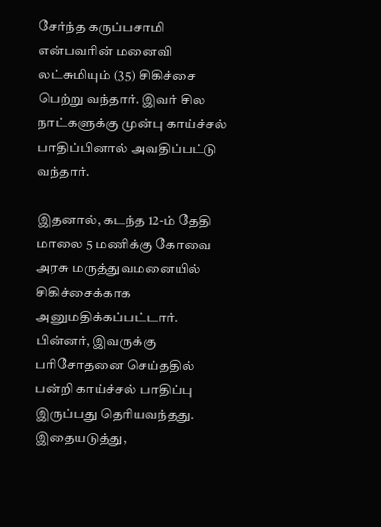சேர்ந்த கருப்பசாமி என்பவரின் மனைவி லட்சுமியும் (35) சிகிச்சை பெற்று வந்தார். இவர் சில நாட்களுக்கு முன்பு காய்ச்சல் பாதிப்பினால் அவதிப்பட்டு வந்தார்.

இதனால், கடந்த 12-ம் தேதி மாலை 5 மணிக்கு கோவை அரசு மருத்துவமனையில் சிகிச்சைக்காக அனுமதிக்கப்பட்டார். பின்னர், இவருக்கு பரிசோதனை செய்ததில் பன்றி காய்ச்சல் பாதிப்பு இருப்பது தெரியவந்தது. இதையடுத்து,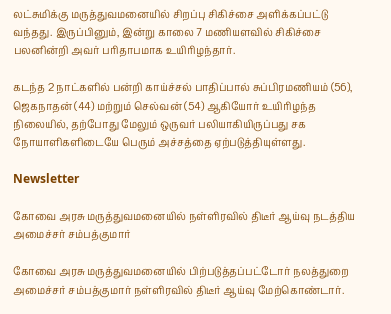லட்சுமிக்கு மருத்துவமனையில் சிறப்பு சிகிச்சை அளிக்கப்பட்டு வந்தது. இருப்பினும், இன்று காலை 7 மணியளவில் சிகிச்சை பலனின்றி அவர் பரிதாபமாக உயிரிழந்தார்.

கடந்த 2 நாட்களில் பன்றி காய்ச்சல் பாதிப்பால் சுப்பிரமணியம் (56), ஜெகநாதன் (44) மற்றும் செல்வன் (54) ஆகியோர் உயிரிழந்த நிலையில், தற்போது மேலும் ஒருவர் பலியாகியிருப்பது சக நோயாளிகளிடையே பெரும் அச்சத்தை ஏற்படுத்தியுள்ளது.

Newsletter

கோவை அரசு மருத்துவமனையில் நள்ளிரவில் திடீர் ஆய்வு நடத்திய அமைச்சர் சம்பத்குமார்

கோவை அரசு மருத்துவமனையில் பிற்படுத்தப்பட்டோர் நலத்துறை அமைச்சர் சம்பத்குமார் நள்ளிரவில் திடீர் ஆய்வு மேற்கொண்டார்.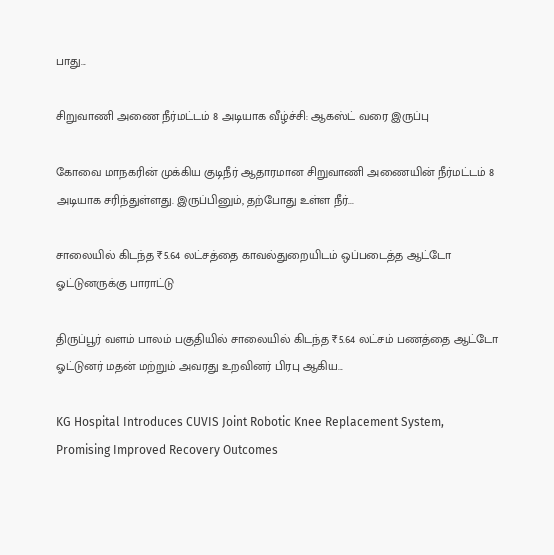பாது...

சிறுவாணி அணை நீர்மட்டம் 8 அடியாக வீழ்ச்சி: ஆகஸ்ட் வரை இருப்பு

கோவை மாநகரின் முக்கிய குடிநீர் ஆதாரமான சிறுவாணி அணையின் நீர்மட்டம் 8 அடியாக சரிந்துள்ளது. இருப்பினும், தற்போது உள்ள நீர்...

சாலையில் கிடந்த ₹5.64 லட்சத்தை காவல்துறையிடம் ஒப்படைத்த ஆட்டோ ஓட்டுனருக்கு பாராட்டு

திருப்பூர் வளம் பாலம் பகுதியில் சாலையில் கிடந்த ₹5.64 லட்சம் பணத்தை ஆட்டோ ஓட்டுனர் மதன் மற்றும் அவரது உறவினர் பிரபு ஆகிய...

KG Hospital Introduces CUVIS Joint Robotic Knee Replacement System, Promising Improved Recovery Outcomes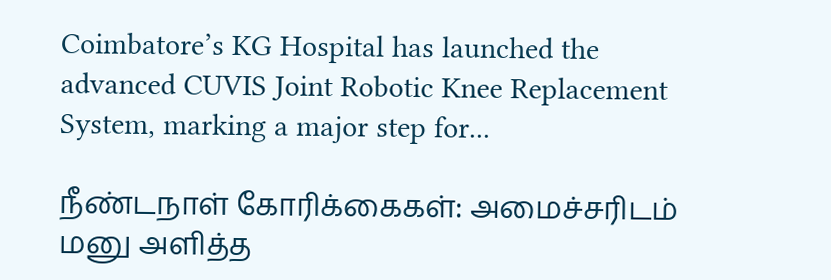Coimbatore’s KG Hospital has launched the advanced CUVIS Joint Robotic Knee Replacement System, marking a major step for...

நீண்டநாள் கோரிக்கைகள்: அமைச்சரிடம் மனு அளித்த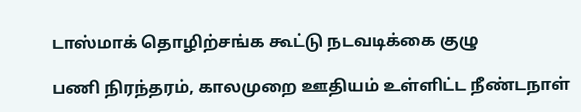டாஸ்மாக் தொழிற்சங்க கூட்டு நடவடிக்கை குழு

பணி நிரந்தரம், காலமுறை ஊதியம் உள்ளிட்ட நீண்டநாள்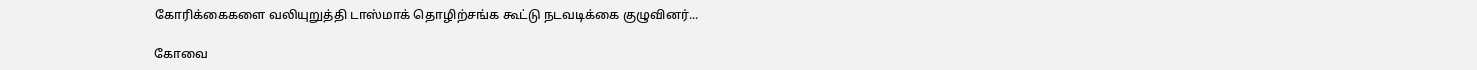கோரிக்கைகளை வலியுறுத்தி டாஸ்மாக் தொழிற்சங்க கூட்டு நடவடிக்கை குழுவினர்...

கோவை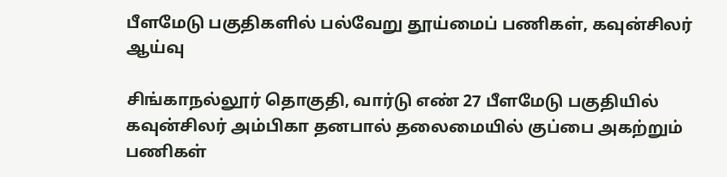பீளமேடு பகுதிகளில் பல்வேறு தூய்மைப் பணிகள், கவுன்சிலர் ஆய்வு

சிங்காநல்லூர் தொகுதி, வார்டு எண் 27 பீளமேடு பகுதியில் கவுன்சிலர் அம்பிகா தனபால் தலைமையில் குப்பை அகற்றும் பணிகள்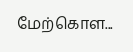மேற்கொள...